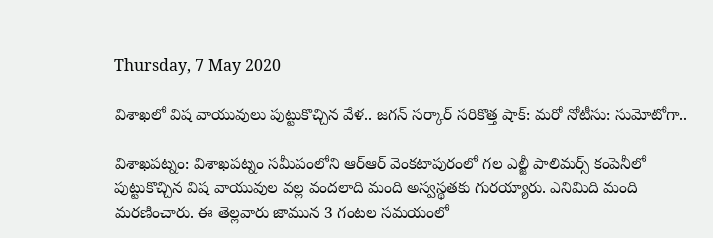Thursday, 7 May 2020

విశాఖలో విష వాయువులు పుట్టుకొచ్చిన వేళ.. జగన్ సర్కార్ సరికొత్త షాక్: మరో నోటీసు: సుమోటోగా..

విశాఖపట్నం: విశాఖపట్నం సమీపంలోని ఆర్ఆర్ వెంకటాపురంలో గల ఎల్జీ పాలిమర్స్ కంపెనీలో పుట్టుకొచ్చిన విష వాయువుల వల్ల వందలాది మంది అస్వస్థతకు గురయ్యారు. ఎనిమిది మంది మరణించారు. ఈ తెల్లవారు జామున 3 గంటల సమయంలో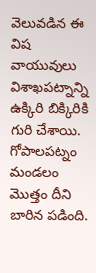వెలువడిన ఈ విష వాయువులు విశాఖపట్నాన్ని ఉక్కిరి బిక్కిరికి గురి చేశాయి. గోపాలపట్నం మండలం మొత్తం దీని బారిన పడింది.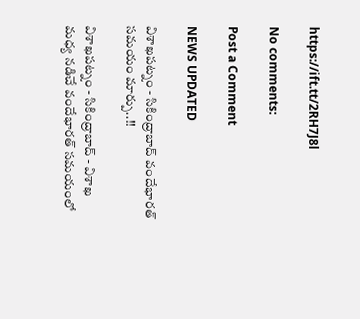https://ift.tt/2RH7J8l

No comments:

Post a Comment

NEWS UPDATED

విశాఖపట్నం - సికింద్రాబాద్ వందేభారత్ సమయం మార్పు..!!

విశాఖపట్నం - సికింద్రాబాద్ - విశాఖ మధ్య నడిచే వందేభారత్ సమయంలో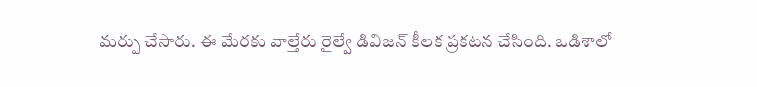మర్పు చేసారు. ఈ మేరకు వాల్తేరు రైల్వే డివిజన్ కీలక ప్రకటన చేసింది. ఒడిశాలో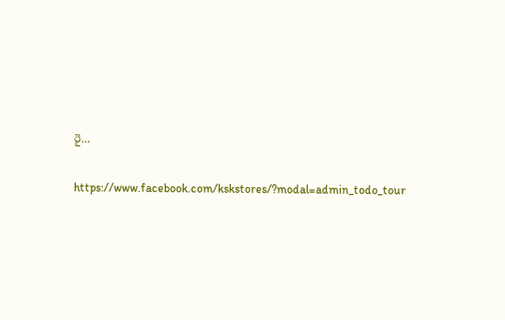రై...

https://www.facebook.com/kskstores/?modal=admin_todo_tour